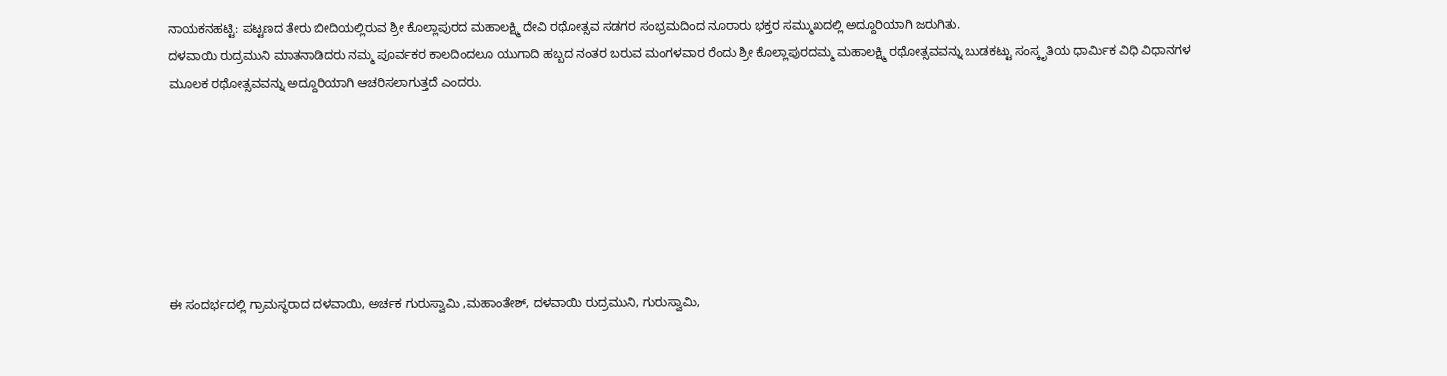ನಾಯಕನಹಟ್ಟಿ: ಪಟ್ಟಣದ ತೇರು ಬೀದಿಯಲ್ಲಿರುವ ಶ್ರೀ ಕೊಲ್ಲಾಪುರದ ಮಹಾಲಕ್ಷ್ಮಿ ದೇವಿ ರಥೋತ್ಸವ ಸಡಗರ ಸಂಭ್ರಮದಿಂದ ನೂರಾರು ಭಕ್ತರ ಸಮ್ಮುಖದಲ್ಲಿ ಅದ್ದೂರಿಯಾಗಿ ಜರುಗಿತು.
ದಳವಾಯಿ ರುದ್ರಮುನಿ ಮಾತನಾಡಿದರು ನಮ್ಮ ಪೂರ್ವಕರ ಕಾಲದಿಂದಲೂ ಯುಗಾದಿ ಹಬ್ಬದ ನಂತರ ಬರುವ ಮಂಗಳವಾರ ರೆಂದು ಶ್ರೀ ಕೊಲ್ಲಾಪುರದಮ್ಮ ಮಹಾಲಕ್ಷ್ಮಿ ರಥೋತ್ಸವವನ್ನು ಬುಡಕಟ್ಟು ಸಂಸ್ಕೃತಿಯ ಧಾರ್ಮಿಕ ವಿಧಿ ವಿಧಾನಗಳ ಮೂಲಕ ರಥೋತ್ಸವವನ್ನು ಅದ್ದೂರಿಯಾಗಿ ಆಚರಿಸಲಾಗುತ್ತದೆ ಎಂದರು.







ಈ ಸಂದರ್ಭದಲ್ಲಿ ಗ್ರಾಮಸ್ಥರಾದ ದಳವಾಯಿ, ಅರ್ಚಕ ಗುರುಸ್ವಾಮಿ ,ಮಹಾಂತೇಶ್, ದಳವಾಯಿ ರುದ್ರಮುನಿ, ಗುರುಸ್ವಾಮಿ,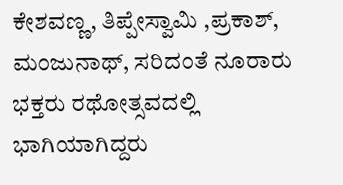ಕೇಶವಣ್ಣ, ತಿಪ್ಪೇಸ್ವಾಮಿ ,ಪ್ರಕಾಶ್, ಮಂಜುನಾಥ್, ಸರಿದಂತೆ ನೂರಾರು ಭಕ್ತರು ರಥೋತ್ಸವದಲ್ಲಿ ಭಾಗಿಯಾಗಿದ್ದರು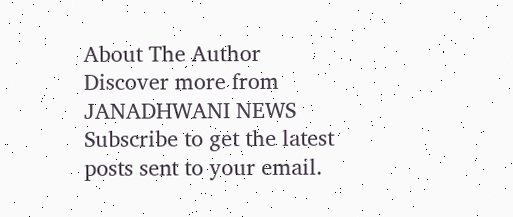About The Author
Discover more from JANADHWANI NEWS
Subscribe to get the latest posts sent to your email.